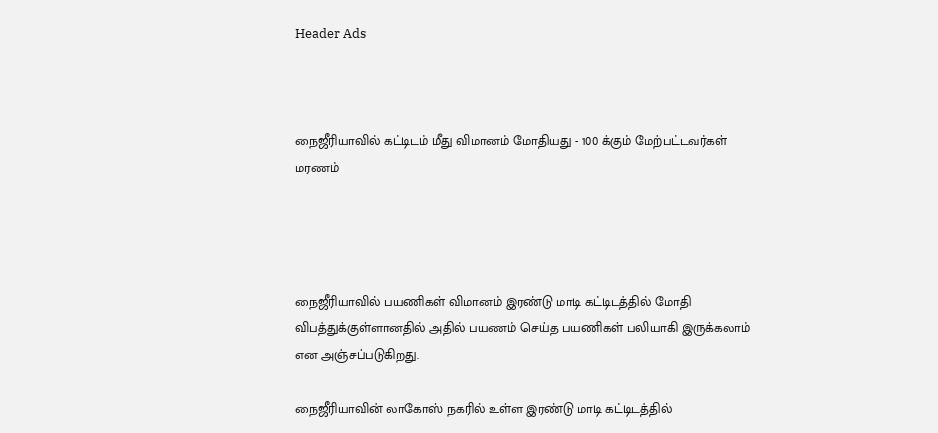Header Ads



நைஜீரியாவில் கட்டிடம் மீது விமானம் மோதியது - 100 க்கும் மேற்பட்டவர்கள் மரணம்




நைஜீரியாவில் பயணிகள் விமானம் இரண்டு மாடி கட்டிடத்தில் மோதி விபத்துக்குள்ளானதில் அதில் பயணம் செய்த பயணிகள் பலியாகி இருக்கலாம் என அஞ்சப்படுகிறது.

நைஜீரியாவின் லாகோஸ் நகரில் உள்ள இரண்டு மாடி கட்டிடத்தில்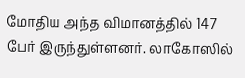மோதிய அந்த விமானத்தில் 147 பேர் இருந்துள்ளனர். லாகோஸில்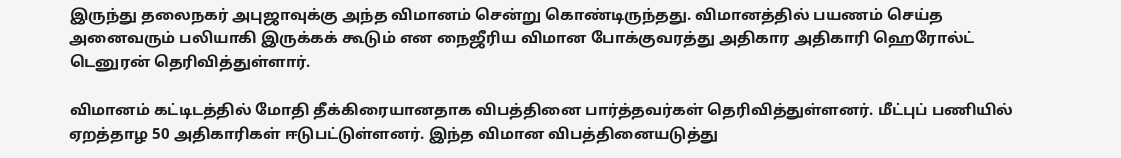இருந்து தலைநகர் அபுஜாவுக்கு அந்த விமானம் சென்று கொண்டிருந்தது. விமானத்தில் பயணம் செய்த அனைவரும் பலியாகி இருக்கக் கூடும் என நைஜீரிய விமான போக்குவரத்து அதிகார அதிகாரி ஹெரோல்ட் டெனுரன் தெரிவித்துள்ளார்.

விமானம் கட்டிடத்தில் மோதி தீக்கிரையானதாக விபத்தினை பார்த்தவர்கள் தெரிவித்துள்ளனர். மீட்புப் பணியில் ஏறத்தாழ 50 அதிகாரிகள் ஈடுபட்டுள்ளனர். இந்த விமான விபத்தினையடுத்து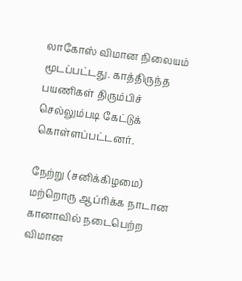லாகோஸ் விமான நிலையம் மூடப்பட்டது. காத்திருந்த பயணிகள் திரும்பிச் செல்லும்படி கேட்டுக் கொள்ளப்பட்டனர்.

நேற்று (சனிக்கிழமை) மற்றொரு ஆப்ரிக்க நாடான கானாவில் நடைபெற்ற விமான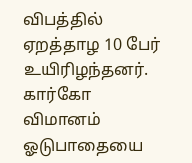விபத்தில் ஏறத்தாழ 10 பேர் உயிரிழந்தனர். கார்கோ விமானம் ஓடுபாதையை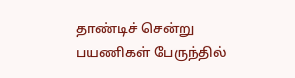தாண்டிச் சென்று பயணிகள் பேருந்தில்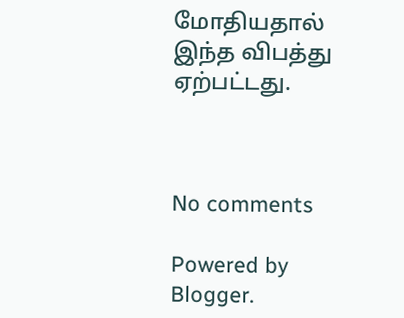மோதியதால் இந்த விபத்து ஏற்பட்டது.



No comments

Powered by Blogger.